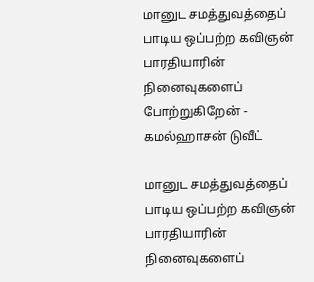மானுட சமத்துவத்தைப் பாடிய ஒப்பற்ற கவிஞன் பாரதியாரின் நினைவுகளைப் போற்றுகிறேன் - கமல்ஹாசன் டுவீட்

மானுட சமத்துவத்தைப் பாடிய ஒப்பற்ற கவிஞன் பாரதியாரின் நினைவுகளைப்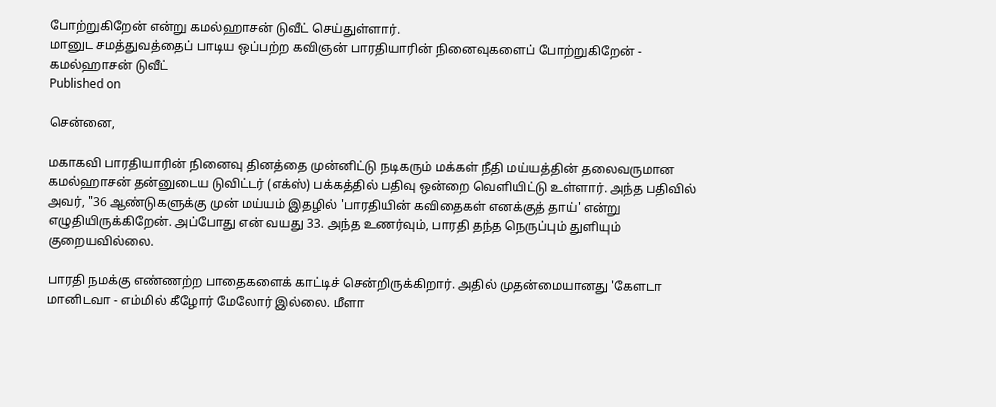போற்றுகிறேன் என்று கமல்ஹாசன் டுவீட் செய்துள்ளார்.
மானுட சமத்துவத்தைப் பாடிய ஒப்பற்ற கவிஞன் பாரதியாரின் நினைவுகளைப் போற்றுகிறேன் - கமல்ஹாசன் டுவீட்
Published on

சென்னை,

மகாகவி பாரதியாரின் நினைவு தினத்தை முன்னிட்டு நடிகரும் மக்கள் நீதி மய்யத்தின் தலைவருமான கமல்ஹாசன் தன்னுடைய டுவிட்டர் (எக்ஸ்) பக்கத்தில் பதிவு ஒன்றை வெளியிட்டு உள்ளார். அந்த பதிவில் அவர், "36 ஆண்டுகளுக்கு முன் மய்யம் இதழில் 'பாரதியின் கவிதைகள் எனக்குத் தாய்' என்று எழுதியிருக்கிறேன். அப்போது என் வயது 33. அந்த உணர்வும், பாரதி தந்த நெருப்பும் துளியும் குறையவில்லை.

பாரதி நமக்கு எண்ணற்ற பாதைகளைக் காட்டிச் சென்றிருக்கிறார். அதில் முதன்மையானது 'கேளடா மானிடவா - எம்மில் கீழோர் மேலோர் இல்லை. மீளா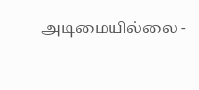அடிமையில்லை -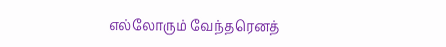எல்லோரும் வேந்தரெனத்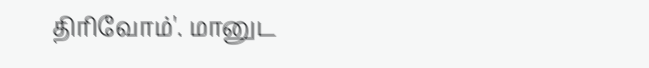திரிவோம்'. மானுட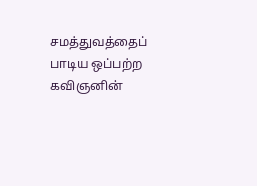சமத்துவத்தைப் பாடிய ஒப்பற்ற கவிஞனின்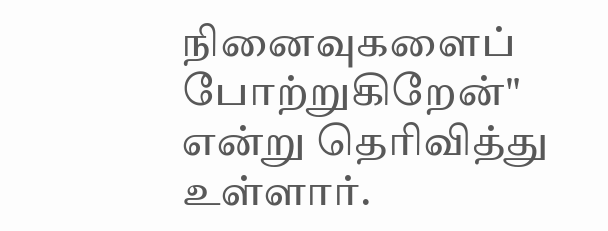நினைவுகளைப் போற்றுகிறேன்" என்று தெரிவித்து உள்ளார்.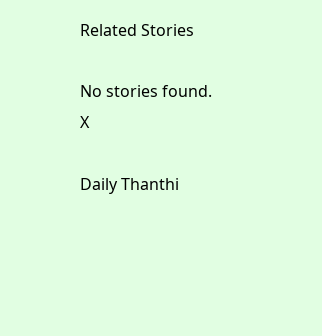Related Stories

No stories found.
X

Daily Thanthi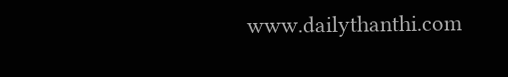www.dailythanthi.com